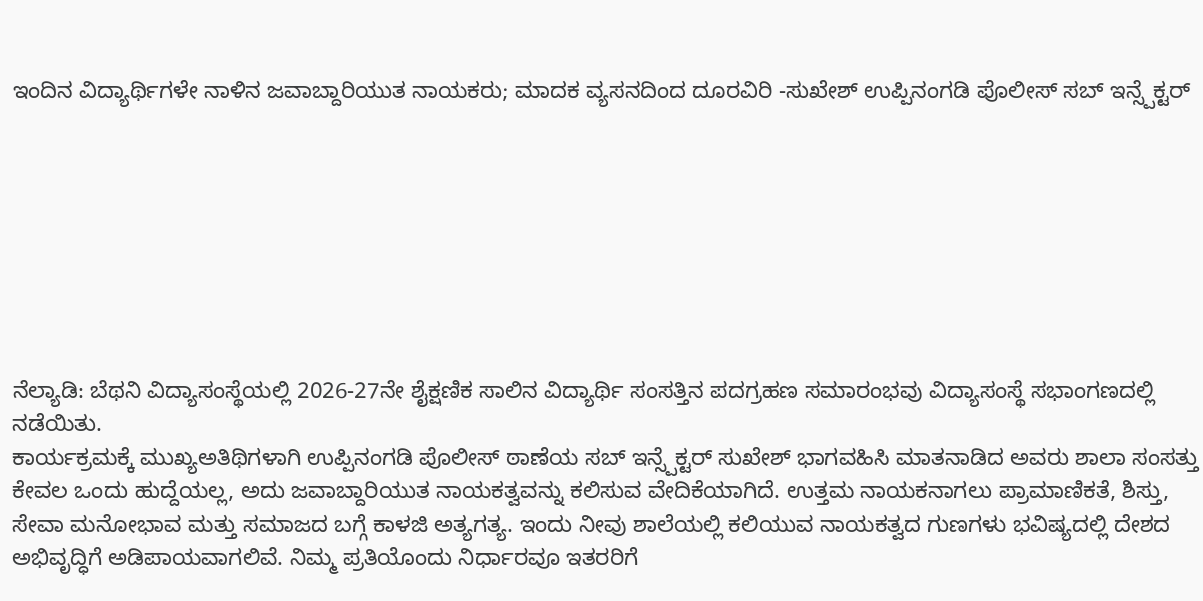ಇಂದಿನ ವಿದ್ಯಾರ್ಥಿಗಳೇ ನಾಳಿನ ಜವಾಬ್ದಾರಿಯುತ ನಾಯಕರು; ಮಾದಕ ವ್ಯಸನದಿಂದ ದೂರವಿರಿ -ಸುಖೇಶ್ ಉಪ್ಪಿನಂಗಡಿ ಪೊಲೀಸ್ ಸಬ್ ಇನ್ಸ್ಪೆಕ್ಟರ್








ನೆಲ್ಯಾಡಿ: ಬೆಥನಿ ವಿದ್ಯಾಸಂಸ್ಥೆಯಲ್ಲಿ 2026-27ನೇ ಶೈಕ್ಷಣಿಕ ಸಾಲಿನ ವಿದ್ಯಾರ್ಥಿ ಸಂಸತ್ತಿನ ಪದಗ್ರಹಣ ಸಮಾರಂಭವು ವಿದ್ಯಾಸಂಸ್ಥೆ ಸಭಾಂಗಣದಲ್ಲಿ ನಡೆಯಿತು.
ಕಾರ್ಯಕ್ರಮಕ್ಕೆ ಮುಖ್ಯಅತಿಥಿಗಳಾಗಿ ಉಪ್ಪಿನಂಗಡಿ ಪೊಲೀಸ್ ಠಾಣೆಯ ಸಬ್ ಇನ್ಸ್ಪೆಕ್ಟರ್ ಸುಖೇಶ್ ಭಾಗವಹಿಸಿ ಮಾತನಾಡಿದ ಅವರು ಶಾಲಾ ಸಂಸತ್ತು ಕೇವಲ ಒಂದು ಹುದ್ದೆಯಲ್ಲ, ಅದು ಜವಾಬ್ದಾರಿಯುತ ನಾಯಕತ್ವವನ್ನು ಕಲಿಸುವ ವೇದಿಕೆಯಾಗಿದೆ. ಉತ್ತಮ ನಾಯಕನಾಗಲು ಪ್ರಾಮಾಣಿಕತೆ, ಶಿಸ್ತು, ಸೇವಾ ಮನೋಭಾವ ಮತ್ತು ಸಮಾಜದ ಬಗ್ಗೆ ಕಾಳಜಿ ಅತ್ಯಗತ್ಯ. ಇಂದು ನೀವು ಶಾಲೆಯಲ್ಲಿ ಕಲಿಯುವ ನಾಯಕತ್ವದ ಗುಣಗಳು ಭವಿಷ್ಯದಲ್ಲಿ ದೇಶದ ಅಭಿವೃದ್ಧಿಗೆ ಅಡಿಪಾಯವಾಗಲಿವೆ. ನಿಮ್ಮ ಪ್ರತಿಯೊಂದು ನಿರ್ಧಾರವೂ ಇತರರಿಗೆ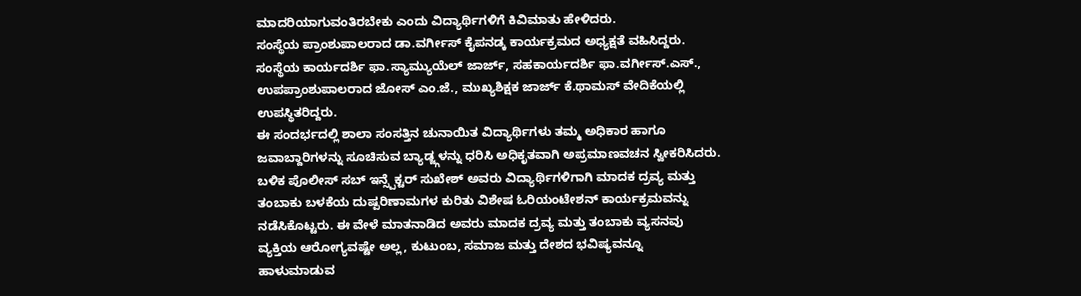ಮಾದರಿಯಾಗುವಂತಿರಬೇಕು ಎಂದು ವಿದ್ಯಾರ್ಥಿಗಳಿಗೆ ಕಿವಿಮಾತು ಹೇಳಿದರು.
ಸಂಸ್ಥೆಯ ಪ್ರಾಂಶುಪಾಲರಾದ ಡಾ.ವರ್ಗೀಸ್ ಕೈಪನಡ್ಕ ಕಾರ್ಯಕ್ರಮದ ಅಧ್ಯಕ್ಷತೆ ವಹಿಸಿದ್ದರು. ಸಂಸ್ಥೆಯ ಕಾರ್ಯದರ್ಶಿ ಫಾ.ಸ್ಯಾಮ್ಯುಯೆಲ್ ಜಾರ್ಜ್, ಸಹಕಾರ್ಯದರ್ಶಿ ಫಾ.ವರ್ಗೀಸ್.ಎಸ್., ಉಪಪ್ರಾಂಶುಪಾಲರಾದ ಜೋಸ್ ಎಂ.ಜೆ., ಮುಖ್ಯಶಿಕ್ಷಕ ಜಾರ್ಜ್ ಕೆ.ಥಾಮಸ್ ವೇದಿಕೆಯಲ್ಲಿ ಉಪಸ್ಥಿತರಿದ್ದರು.
ಈ ಸಂದರ್ಭದಲ್ಲಿ ಶಾಲಾ ಸಂಸತ್ತಿನ ಚುನಾಯಿತ ವಿದ್ಯಾರ್ಥಿಗಳು ತಮ್ಮ ಅಧಿಕಾರ ಹಾಗೂ ಜವಾಬ್ದಾರಿಗಳನ್ನು ಸೂಚಿಸುವ ಬ್ಯಾಡ್ಜ್ಗಳನ್ನು ಧರಿಸಿ ಅಧಿಕೃತವಾಗಿ ಅಪ್ರಮಾಣವಚನ ಸ್ವೀಕರಿಸಿದರು.
ಬಳಿಕ ಪೊಲೀಸ್ ಸಬ್ ಇನ್ಸ್ಪೆಕ್ಟರ್ ಸುಖೇಶ್ ಅವರು ವಿದ್ಯಾರ್ಥಿಗಳಿಗಾಗಿ ಮಾದಕ ದ್ರವ್ಯ ಮತ್ತು ತಂಬಾಕು ಬಳಕೆಯ ದುಷ್ಪರಿಣಾಮಗಳ ಕುರಿತು ವಿಶೇಷ ಓರಿಯಂಟೇಶನ್ ಕಾರ್ಯಕ್ರಮವನ್ನು ನಡೆಸಿಕೊಟ್ಟರು. ಈ ವೇಳೆ ಮಾತನಾಡಿದ ಅವರು ಮಾದಕ ದ್ರವ್ಯ ಮತ್ತು ತಂಬಾಕು ವ್ಯಸನವು ವ್ಯಕ್ತಿಯ ಆರೋಗ್ಯವಷ್ಟೇ ಅಲ್ಲ, ಕುಟುಂಬ, ಸಮಾಜ ಮತ್ತು ದೇಶದ ಭವಿಷ್ಯವನ್ನೂ ಹಾಳುಮಾಡುವ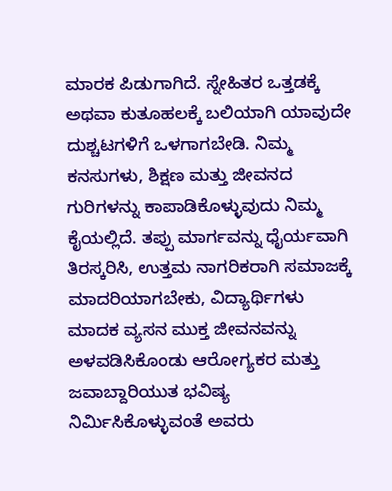ಮಾರಕ ಪಿಡುಗಾಗಿದೆ. ಸ್ನೇಹಿತರ ಒತ್ತಡಕ್ಕೆ ಅಥವಾ ಕುತೂಹಲಕ್ಕೆ ಬಲಿಯಾಗಿ ಯಾವುದೇ ದುಶ್ಚಟಗಳಿಗೆ ಒಳಗಾಗಬೇಡಿ. ನಿಮ್ಮ ಕನಸುಗಳು, ಶಿಕ್ಷಣ ಮತ್ತು ಜೀವನದ ಗುರಿಗಳನ್ನು ಕಾಪಾಡಿಕೊಳ್ಳುವುದು ನಿಮ್ಮ ಕೈಯಲ್ಲಿದೆ. ತಪ್ಪು ಮಾರ್ಗವನ್ನು ಧೈರ್ಯವಾಗಿ ತಿರಸ್ಕರಿಸಿ, ಉತ್ತಮ ನಾಗರಿಕರಾಗಿ ಸಮಾಜಕ್ಕೆ ಮಾದರಿಯಾಗಬೇಕು, ವಿದ್ಯಾರ್ಥಿಗಳು ಮಾದಕ ವ್ಯಸನ ಮುಕ್ತ ಜೀವನವನ್ನು ಅಳವಡಿಸಿಕೊಂಡು ಆರೋಗ್ಯಕರ ಮತ್ತು ಜವಾಬ್ದಾರಿಯುತ ಭವಿಷ್ಯ ನಿರ್ಮಿಸಿಕೊಳ್ಳುವಂತೆ ಅವರು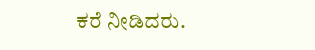ಕರೆ ನೀಡಿದರು.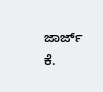ಜಾರ್ಜ್ ಕೆ.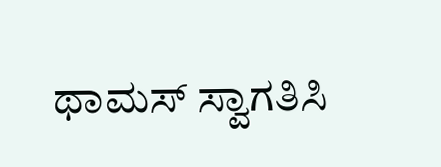ಥಾಮಸ್ ಸ್ವಾಗತಿಸಿ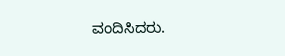ವಂದಿಸಿದರು.